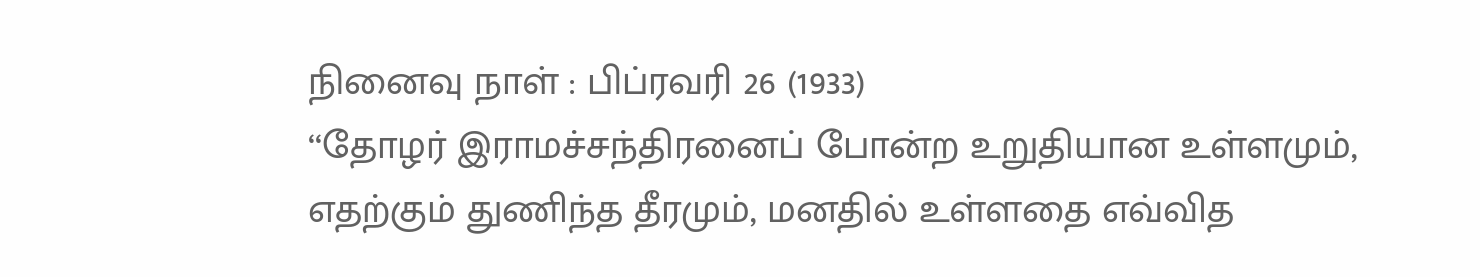நினைவு நாள் : பிப்ரவரி 26 (1933)
‘‘தோழர் இராமச்சந்திரனைப் போன்ற உறுதியான உள்ளமும், எதற்கும் துணிந்த தீரமும், மனதில் உள்ளதை எவ்வித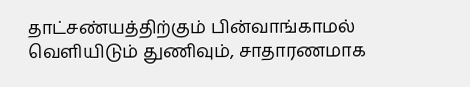தாட்சண்யத்திற்கும் பின்வாங்காமல் வெளியிடும் துணிவும், சாதாரணமாக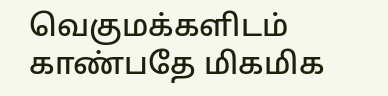வெகுமக்களிடம் காண்பதே மிகமிக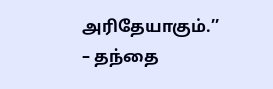அரிதேயாகும்.’’
– தந்தை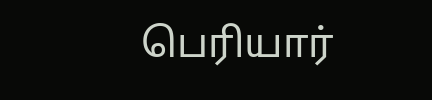பெரியார்